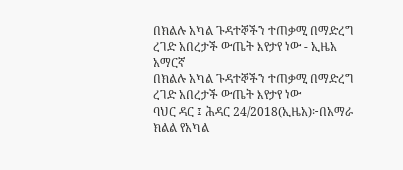በክልሉ አካል ጉዳተኞችን ተጠቃሚ በማድረግ ረገድ አበረታች ውጤት እየታየ ነው - ኢዜአ አማርኛ
በክልሉ አካል ጉዳተኞችን ተጠቃሚ በማድረግ ረገድ አበረታች ውጤት እየታየ ነው
ባህር ዳር ፤ ሕዳር 24/2018(ኢዜአ)፦በአማራ ክልል የአካል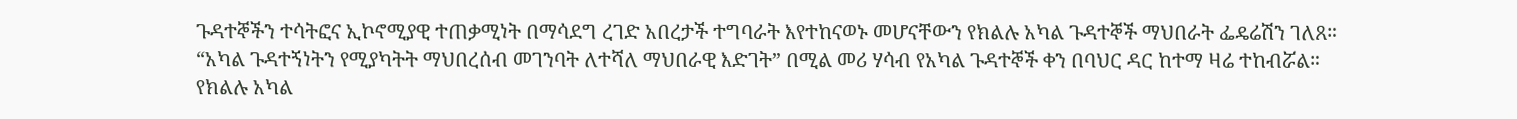ጉዳተኞችን ተሳትፎና ኢኮኖሚያዊ ተጠቃሚነት በማሳደግ ረገድ አበረታች ተግባራት እየተከናወኑ መሆናቸውን የክልሉ አካል ጉዳተኞች ማህበራት ፌዴሬሽን ገለጸ።
“አካል ጉዳተኝነትን የሚያካትት ማህበረሰብ መገንባት ለተሻለ ማህበራዊ እድገት” በሚል መሪ ሃሳብ የአካል ጉዳተኞች ቀን በባህር ዳር ከተማ ዛሬ ተከብሯል።
የክልሉ አካል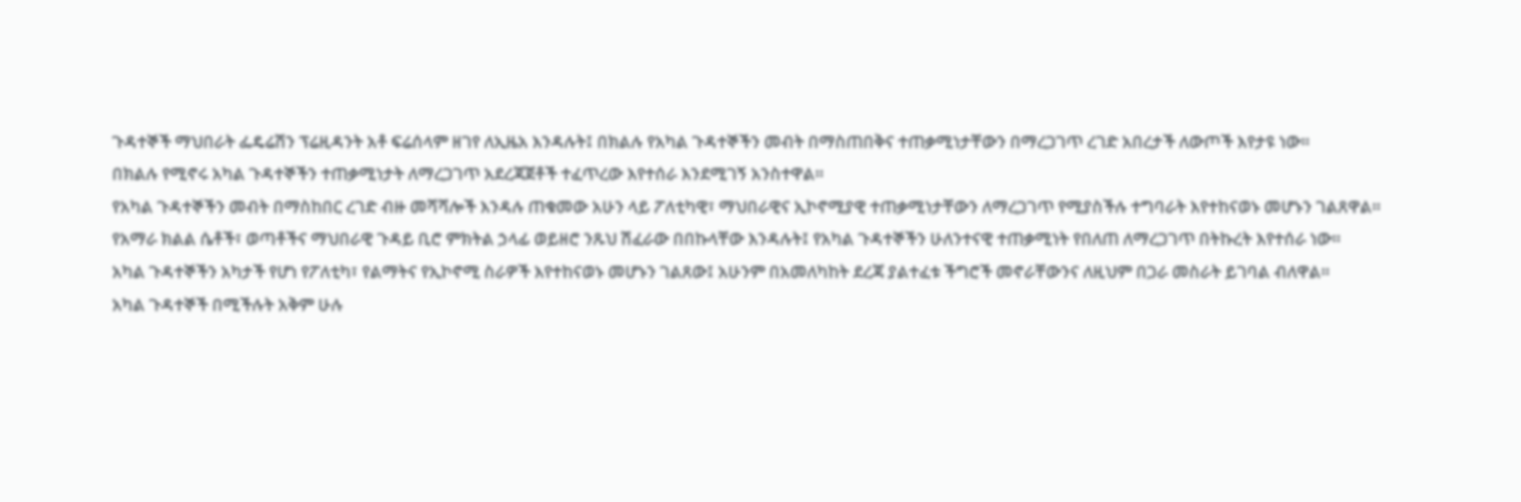ጉዳተኞች ማህበራት ፌዴሬሽን ፕሬዚዳንት አቶ ፍሬሰላም ዘገየ ለኢዜአ እንዳሉት፤ በክልሉ የአካል ጉዳተኞችን መብት በማስጠበቅና ተጠቃሚነታቸውን በማረጋገጥ ረገድ አበረታች ለውጦች እየታዩ ነው።
በክልሉ የሚኖሩ አካል ጉዳተኞችን ተጠቃሚነታት ለማረጋገጥ አደረጃጀቶች ተፈጥረው እየተሰራ እንደሚገኝ አንስተዋል።
የአካል ጉዳተኞችን መብት በማስከበር ረገድ ብዙ መሻሻሎች እንዳሉ ጠቁመው አሁን ላይ ፖለቲካዊ፣ ማህበራዊና ኢኮኖሚያዊ ተጠቃሚነታቸውን ለማረጋገጥ የሚያስችሉ ተግባራት እየተከናወኑ መሆኑን ገልጸዋል።
የአማራ ክልል ሴቶች፣ ወጣቶችና ማህበራዊ ጉዳይ ቢሮ ምክትል ኃላፊ ወይዘሮ ንጹህ ሽፈራው በበኩላቸው እንዳሉት፤ የአካል ጉዳተኞችን ሁለንተናዊ ተጠቃሚነት የበለጠ ለማረጋገጥ በትኩረት እየተሰራ ነው።
አካል ጉዳተኞችን አካታች የሆነ የፖለቲካ፣ የልማትና የኢኮኖሚ ስራዎች እየተከናወኑ መሆኑን ገልጸው፤ አሁንም በአመለካከት ደረጃ ያልተፈቱ ችግሮች መኖራቸውንና ለዚህም በጋራ መስራት ይገባል ብለዋል።
አካል ጉዳተኞች በሚችሉት አቅም ሁሉ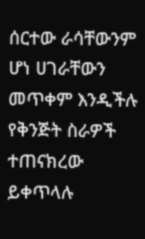ሰርተው ራሳቸውንም ሆነ ሀገራቸውን መጥቀም እንዲችሉ የቅንጅት ስራዎች ተጠናክረው ይቀጥላሉ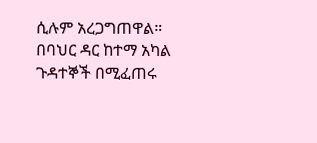ሲሉም አረጋግጠዋል።
በባህር ዳር ከተማ አካል ጉዳተኞች በሚፈጠሩ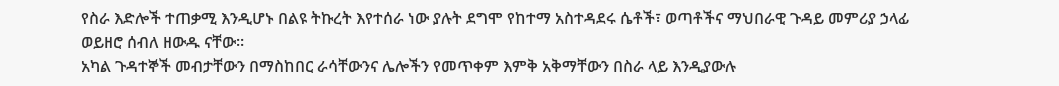የስራ እድሎች ተጠቃሚ እንዲሆኑ በልዩ ትኩረት እየተሰራ ነው ያሉት ደግሞ የከተማ አስተዳደሩ ሴቶች፣ ወጣቶችና ማህበራዊ ጉዳይ መምሪያ ኃላፊ ወይዘሮ ሰብለ ዘውዱ ናቸው።
አካል ጉዳተኞች መብታቸውን በማስከበር ራሳቸውንና ሌሎችን የመጥቀም እምቅ አቅማቸውን በስራ ላይ እንዲያውሉ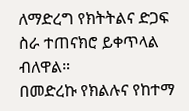ለማድረግ የክትትልና ድጋፍ ስራ ተጠናክሮ ይቀጥላል ብለዋል።
በመድረኩ የክልሉና የከተማ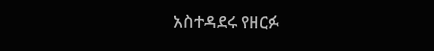አስተዳደሩ የዘርፉ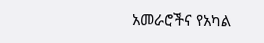አመራሮችና የአካል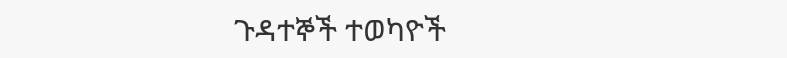ጉዳተኞች ተወካዮች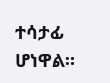ተሳታፊ ሆነዋል።